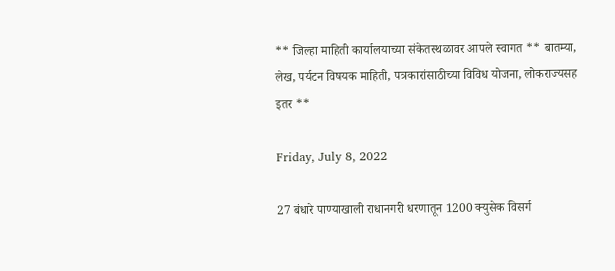** जिल्हा माहिती कार्यालयाच्या संकेतस्थळावर आपले स्वागत ** बातम्या, लेख, पर्यटन विषयक माहिती, पत्रकारांसाठीच्या विविध योजना, लोकराज्यसह इतर **

Friday, July 8, 2022

27 बंधारे पाण्याखाली राधानगरी धरणातून 1200 क्युसेक विसर्ग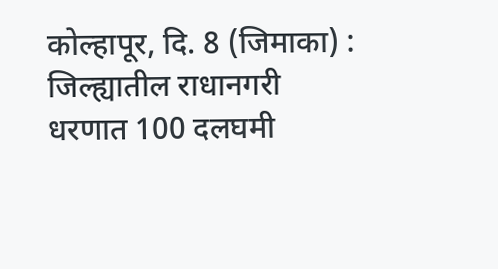कोल्हापूर, दि. 8 (जिमाका) : जिल्ह्यातील राधानगरी धरणात 100 दलघमी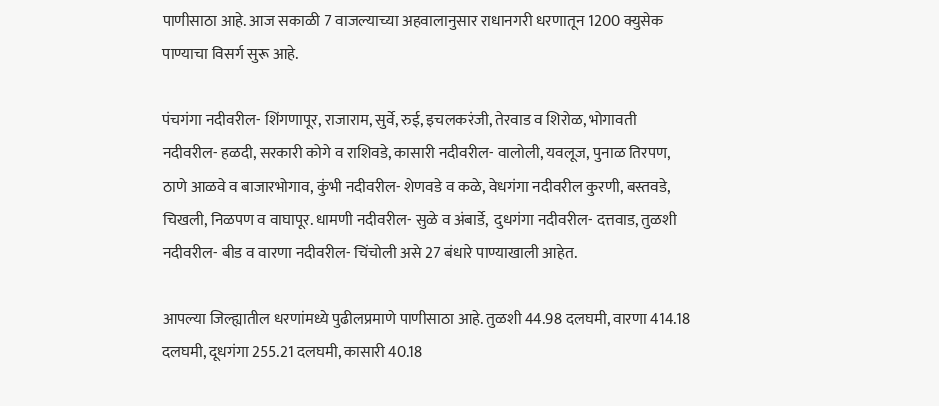पाणीसाठा आहे. आज सकाळी 7 वाजल्याच्या अहवालानुसार राधानगरी धरणातून 1200 क्युसेक पाण्याचा विसर्ग सुरू आहे.

पंचगंगा नदीवरील- शिंगणापूर, राजाराम, सुर्वे, रुई, इचलकरंजी, तेरवाड व शिरोळ, भोगावती नदीवरील- हळदी, सरकारी कोगे व राशिवडे, कासारी नदीवरील- वालोली, यवलूज, पुनाळ तिरपण, ठाणे आळवे व बाजारभोगाव, कुंभी नदीवरील- शेणवडे व कळे, वेधगंगा नदीवरील कुरणी, बस्तवडे, चिखली, निळपण व वाघापूर. धामणी नदीवरील- सुळे व अंबार्डे,  दुधगंगा नदीवरील- दत्तवाड, तुळशी नदीवरील- बीड व वारणा नदीवरील- चिंचोली असे 27 बंधारे पाण्याखाली आहेत.

आपल्या जिल्ह्यातील धरणांमध्ये पुढीलप्रमाणे पाणीसाठा आहे. तुळशी 44.98 दलघमी, वारणा 414.18 दलघमी, दूधगंगा 255.21 दलघमी, कासारी 40.18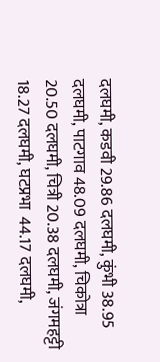दलघमी, कडवी 29.86 दलघमी, कुंभी 38.95 दलघमी, पाटगाव 48.09 दलघमी, चिकोत्रा 20.50 दलघमी, चित्री 20.38 दलघमी, जंगमहट्टी 18.27 दलघमी, घटप्रभा  44.17 दलघमी,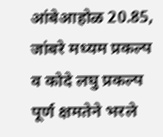आंबेआहोळ 20.85, जांबरे मध्यम प्रकल्प व कोदे लघु प्रकल्प पूर्ण क्षमतेने भरले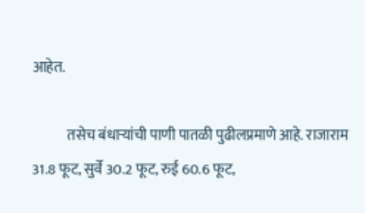आहेत.

            तसेच बंधाऱ्यांची पाणी पातळी पुढीलप्रमाणे आहे. राजाराम 31.8 फूट, सुर्वे 30.2 फूट, रुई 60.6 फूट,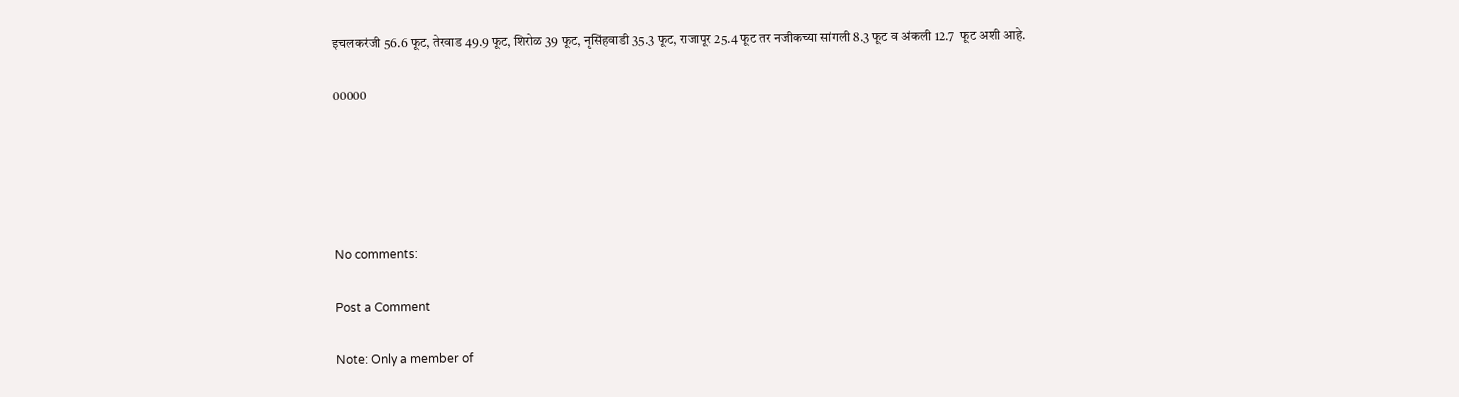इचलकरंजी 56.6 फूट, तेरवाड 49.9 फूट, शिरोळ 39 फूट, नृसिंहवाडी 35.3 फूट, राजापूर 25.4 फूट तर नजीकच्या सांगली 8.3 फूट व अंकली 12.7  फूट अशी आहे.

00000





No comments:

Post a Comment

Note: Only a member of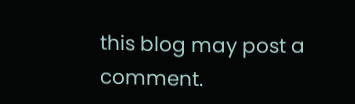this blog may post a comment.